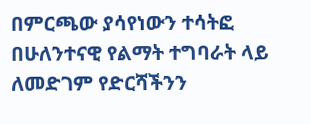በምርጫው ያሳየነውን ተሳትፎ በሁለንተናዊ የልማት ተግባራት ላይ ለመድገም የድርሻችንን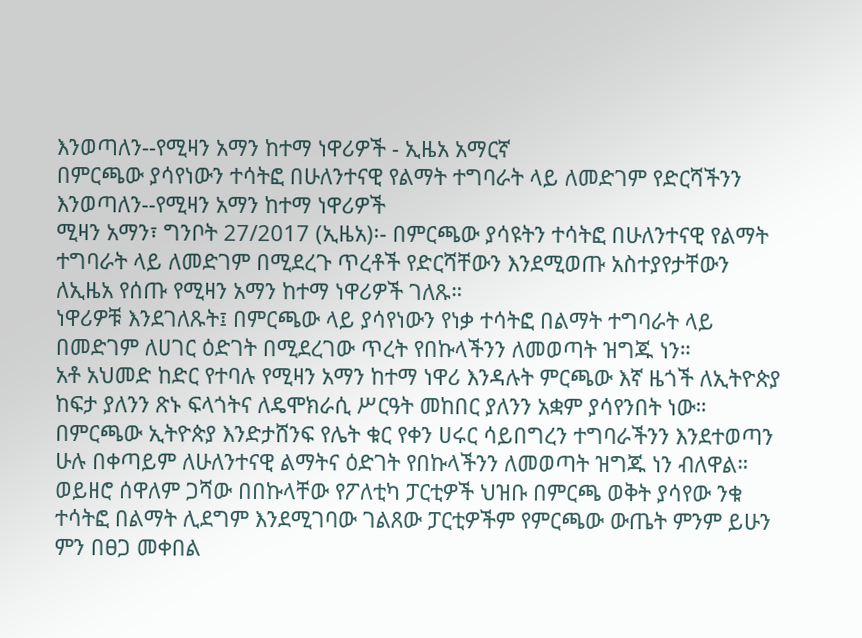እንወጣለን--የሚዛን አማን ከተማ ነዋሪዎች - ኢዜአ አማርኛ
በምርጫው ያሳየነውን ተሳትፎ በሁለንተናዊ የልማት ተግባራት ላይ ለመድገም የድርሻችንን እንወጣለን--የሚዛን አማን ከተማ ነዋሪዎች
ሚዛን አማን፣ ግንቦት 27/2017 (ኢዜአ)፡- በምርጫው ያሳዩትን ተሳትፎ በሁለንተናዊ የልማት ተግባራት ላይ ለመድገም በሚደረጉ ጥረቶች የድርሻቸውን እንደሚወጡ አስተያየታቸውን ለኢዜአ የሰጡ የሚዛን አማን ከተማ ነዋሪዎች ገለጹ።
ነዋሪዎቹ እንደገለጹት፤ በምርጫው ላይ ያሳየነውን የነቃ ተሳትፎ በልማት ተግባራት ላይ በመድገም ለሀገር ዕድገት በሚደረገው ጥረት የበኩላችንን ለመወጣት ዝግጁ ነን።
አቶ አህመድ ከድር የተባሉ የሚዛን አማን ከተማ ነዋሪ እንዳሉት ምርጫው እኛ ዜጎች ለኢትዮጵያ ከፍታ ያለንን ጽኑ ፍላጎትና ለዴሞክራሲ ሥርዓት መከበር ያለንን አቋም ያሳየንበት ነው።
በምርጫው ኢትዮጵያ እንድታሸንፍ የሌት ቁር የቀን ሀሩር ሳይበግረን ተግባራችንን እንደተወጣን ሁሉ በቀጣይም ለሁለንተናዊ ልማትና ዕድገት የበኩላችንን ለመወጣት ዝግጁ ነን ብለዋል።
ወይዘሮ ሰዋለም ጋሻው በበኩላቸው የፖለቲካ ፓርቲዎች ህዝቡ በምርጫ ወቅት ያሳየው ንቁ ተሳትፎ በልማት ሊደግም እንደሚገባው ገልጸው ፓርቲዎችም የምርጫው ውጤት ምንም ይሁን ምን በፀጋ መቀበል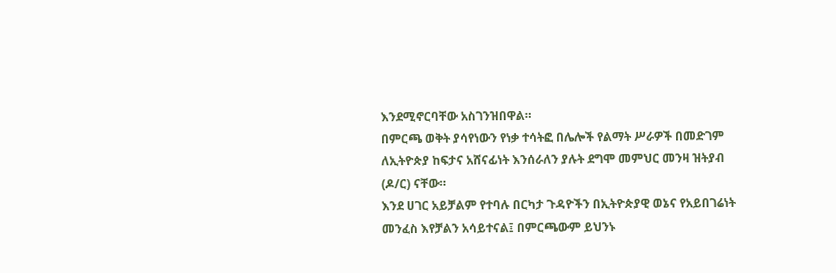እንደሚኖርባቸው አስገንዝበዋል።
በምርጫ ወቅት ያሳየነውን የነቃ ተሳትፎ በሌሎች የልማት ሥራዎች በመድገም ለኢትዮጵያ ከፍታና አሸናፊነት እንሰራለን ያሉት ደግሞ መምህር መንዛ ዝትያብ (ዶ/ር) ናቸው።
እንደ ሀገር አይቻልም የተባሉ በርካታ ጉዳዮችን በኢትዮጵያዊ ወኔና የአይበገሬነት መንፈስ እየቻልን አሳይተናል፤ በምርጫውም ይህንኑ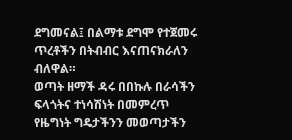ደግመናል፤ በልማቱ ደግሞ የተጀመሩ ጥረቶችን በትብብር እናጠናክራለን ብለዋል።
ወጣት ዘማች ዳሩ በበኩሉ በራሳችን ፍላጎትና ተነሳሽነት በመምረጥ የዜግነት ግዴታችንን መወጣታችን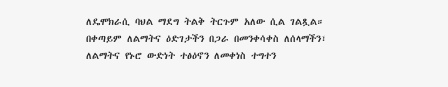ለዴሞክራሲ ባህል ማደግ ትልቅ ትርጉም አለው ሲል ገልጿል።
በቀጣይም ለልማትና ዕድገታችን በጋራ በመንቀሳቀስ ለሰላማችን፣ ለልማትና የኑሮ ውድነት ተፅዕኖን ለመቀነስ ተግተን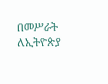በመሥራት ለኢትዮጵያ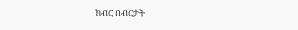ክብር በብርታት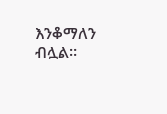እንቆማለን ብሏል።